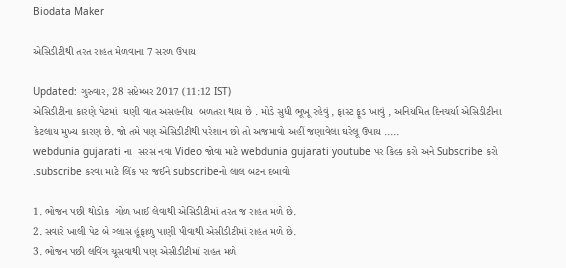Biodata Maker

એસિડીટીથી તરત રાહત મેળવાના 7 સરળ ઉપાય

Updated: ગુરુવાર, 28 સપ્ટેમ્બર 2017 (11:12 IST)
એસિડીટીના કારણે પેટમાં  ઘણી વાત અસહનીય  બળતરા થાય છે . મોડે સુધી ભૂખૂ રહેવું , ફાસ્ટ ફૂડ ખાવું , અનિયમિત દિનચર્યા એસિડીટીના કેટલાય મુખ્ય કારણ છે. જો તમે પણ એસિડીટીથી પરેશાન છો તો અજમાવો અહીં જણાવેલા ઘરેલૂ ઉપાય .....
webdunia gujarati ના  સરસ નવા Video જોવા માટે webdunia gujarati youtube પર કિલ્ક કરો અને Subscribe કરો .subscribe કરવા માટે લિંક પર જઈને subscribeનો લાલ બટન દબાવો

1. ભોજન પછી થોડોક  ગોળ ખાઈ લેવાથી એસિડીટીમાં તરત જ રાહત મળે છે.
2. સવારે ખાલી પેટ બે ગ્લાસ હૂંફાળુ પાણી પીવાથી એસીડીટીમાં રાહત મળે છે.
3. ભોજન પછી લવિંગ ચૂસવાથી પણ એસીડીટીમાં રાહત મળે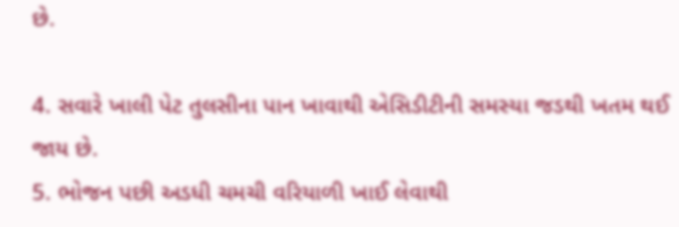છે.

4. સવારે ખાલી પેટ તુલસીના પાન ખાવાથી એસિડીટીની સમસ્યા જડથી ખતમ થઈ જાય છે.
5. ભોજન પછી અડધી ચમચી વરિયાળી ખાઈ લેવાથી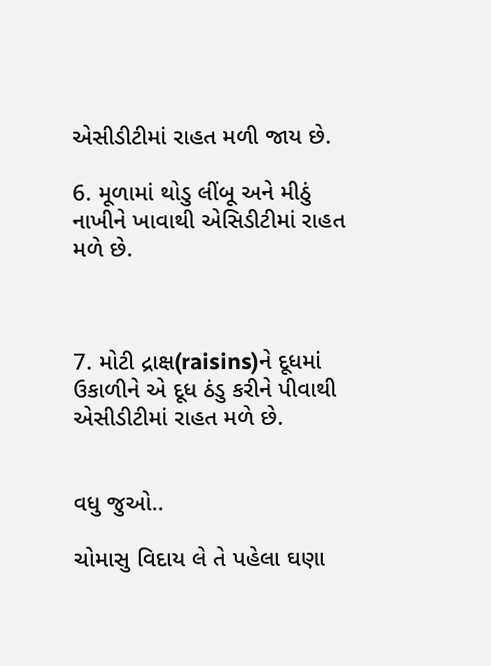એસીડીટીમાં રાહત મળી જાય છે.

6. મૂળામાં થોડુ લીંબૂ અને મીઠું નાખીને ખાવાથી એસિડીટીમાં રાહત મળે છે.



7. મોટી દ્રાક્ષ(raisins)ને દૂધમાં ઉકાળીને એ દૂધ ઠંડુ કરીને પીવાથી એસીડીટીમાં રાહત મળે છે.


વધુ જુઓ..

ચોમાસુ વિદાય લે તે પહેલા ઘણા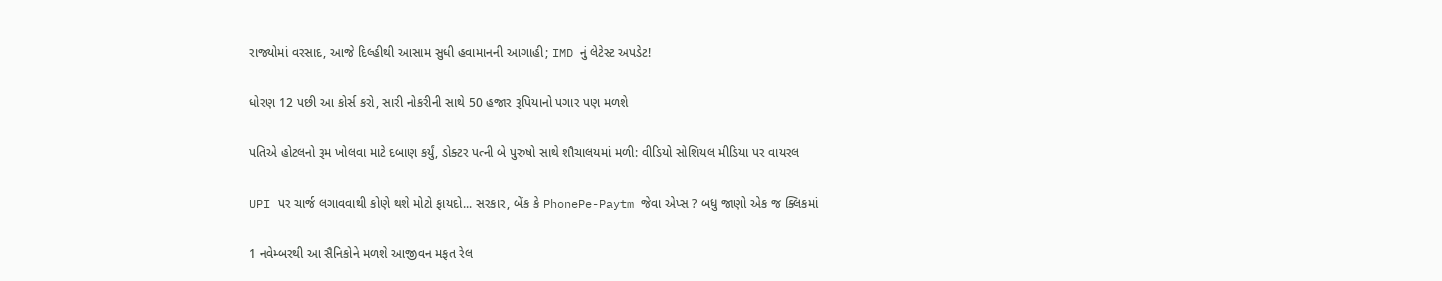રાજ્યોમાં વરસાદ, આજે દિલ્હીથી આસામ સુધી હવામાનની આગાહી; IMD નું લેટેસ્ટ અપડેટ!

ધોરણ 12 પછી આ કોર્સ કરો, સારી નોકરીની સાથે 50 હજાર રૂપિયાનો પગાર પણ મળશે

પતિએ હોટલનો રૂમ ખોલવા માટે દબાણ કર્યું, ડોક્ટર પત્ની બે પુરુષો સાથે શૌચાલયમાં મળી: વીડિયો સોશિયલ મીડિયા પર વાયરલ

UPI પર ચાર્જ લગાવવાથી કોણે થશે મોટો ફાયદો... સરકાર, બેંક કે PhonePe-Paytm જેવા એપ્સ ? બધુ જાણો એક જ ક્લિકમાં

1 નવેમ્બરથી આ સૈનિકોને મળશે આજીવન મફત રેલ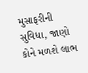મુસાફરીની સુવિધા, જાણો કોને મળશે લાભ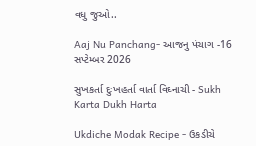વધુ જુઓ..

Aaj Nu Panchang- આજનુ પંચાગ -16 સપ્ટેમ્બર 2026

સુખકર્તા દુઃખહર્તા વાર્તા વિઘ્નાચી - Sukh Karta Dukh Harta

Ukdiche Modak Recipe - ઉકડીચે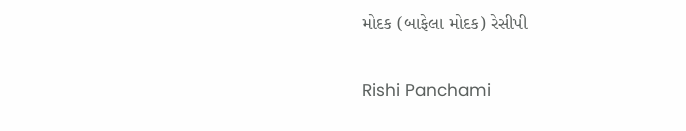મોદક (બાફેલા મોદક) રેસીપી

Rishi Panchami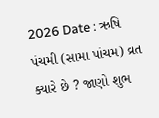2026 Date : ઋષિ પંચમી (સામા પાંચમ) વ્રત ક્યારે છે ? જાણો શુભ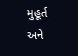મુહૂર્ત અને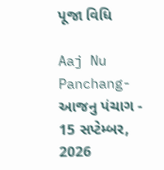પૂજા વિધિ

Aaj Nu Panchang- આજનુ પંચાગ - 15 સપ્ટેમ્બર, 2026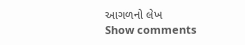આગળનો લેખ
Show comments